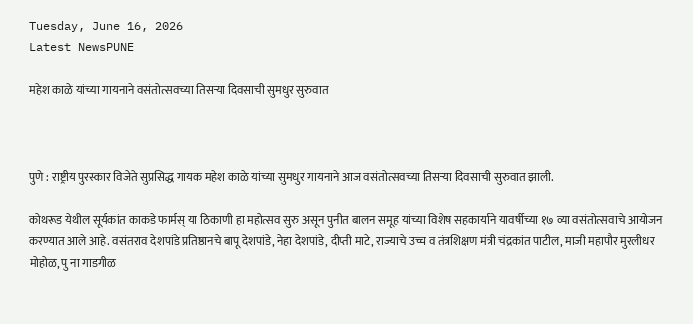Tuesday, June 16, 2026
Latest NewsPUNE

महेश काळे यांच्या गायनाने वसंतोत्सवच्या तिसऱ्या दिवसाची सुमधुर सुरुवात



पुणे : राष्ट्रीय पुरस्कार विजेते सुप्रसिद्ध गायक महेश काळे यांच्या सुमधुर गायनाने आज वसंतोत्सवच्या तिसऱ्या दिवसाची सुरुवात झाली.

कोथरूड येथील सूर्यकांत काकडे फार्मस् या ठिकाणी हा महोत्सव सुरु असून पुनीत बालन समूह यांच्या विशेष सहकार्याने यावर्षीच्या १७ व्या वसंतोत्सवाचे आयोजन करण्यात आले आहे. वसंतराव देशपांडे प्रतिष्ठानचे बापू देशपांडे, नेहा देशपांडे, दीप्ती माटे, राज्याचे उच्च व तंत्रशिक्षण मंत्री चंद्रकांत पाटील, माजी महापौर मुरलीधर मोहोळ, पु ना गाडगीळ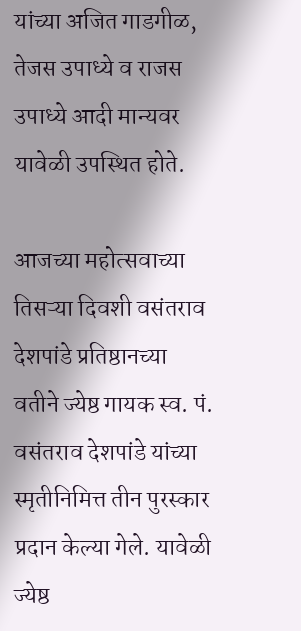यांच्या अजित गाडगीळ, तेजस उपाध्ये व राजस उपाध्ये आदी मान्यवर यावेळी उपस्थित होते.

आजच्या महोत्सवाच्या तिसऱ्या दिवशी वसंतराव देशपांडे प्रतिष्ठानच्या वतीने ज्येष्ठ गायक स्व. पं. वसंतराव देशपांडे यांच्या स्मृतीनिमित्त तीन पुरस्कार प्रदान केल्या गेले. यावेळी ज्येष्ठ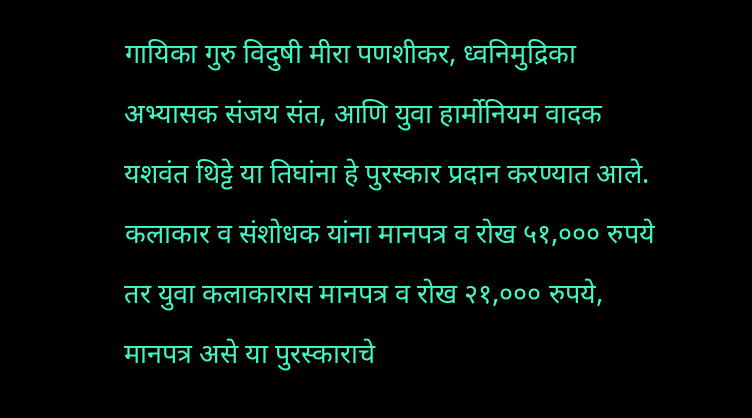गायिका गुरु विदुषी मीरा पणशीकर, ध्वनिमुद्रिका अभ्यासक संजय संत, आणि युवा हार्मोनियम वादक यशवंत थिट्टे या तिघांना हे पुरस्कार प्रदान करण्यात आले. कलाकार व संशोधक यांना मानपत्र व रोख ५१,००० रुपये तर युवा कलाकारास मानपत्र व रोख २१,००० रुपये, मानपत्र असे या पुरस्काराचे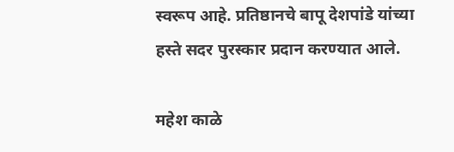स्वरूप आहे. प्रतिष्ठानचे बापू देशपांडे यांच्या हस्ते सदर पुरस्कार प्रदान करण्यात आले.

महेश काळे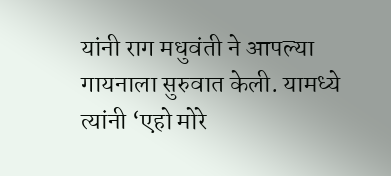यांनी राग मधुवंती ने आपल्या गायनाला सुरुवात केली. यामध्ये त्यांनी ‘एहो मोरे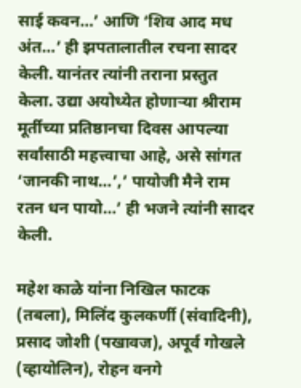साई कवन…’ आणि ‘शिव आद मध अंत…’ ही झपतालातील रचना सादर केली. यानंतर त्यांनी तराना प्रस्तुत केला. उद्या अयोध्येत होणाऱ्या श्रीराम मूर्तीच्या प्रतिष्ठानचा दिवस आपल्या सर्वांसाठी महत्त्वाचा आहे, असे सांगत ‘जानकी नाथ…’,’ पायोजी मैने राम रतन धन पायो…’ ही भजने त्यांनी सादर केली.

महेश काळे यांना निखिल फाटक (तबला), मिलिंद कुलकर्णी (संवादिनी), प्रसाद जोशी (पखावज), अपूर्व गोखले (व्हायोलिन), रोहन वनगे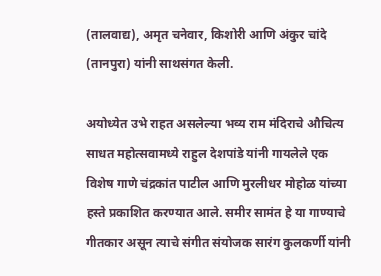(तालवाद्य), अमृत चनेवार, किशोरी आणि अंकुर चांदे (तानपुरा) यांनी साथसंगत केली.

अयोध्येत उभे राहत असलेल्या भव्य राम मंदिराचे औचित्य साधत महोत्सवामध्ये राहुल देशपांडे यांनी गायलेले एक विशेष गाणे चंद्रकांत पाटील आणि मुरलीधर मोहोळ यांच्या हस्ते प्रकाशित करण्यात आले. समीर सामंत हे या गाण्याचे गीतकार असून त्याचे संगीत संयोजक सारंग कुलकर्णी यांनी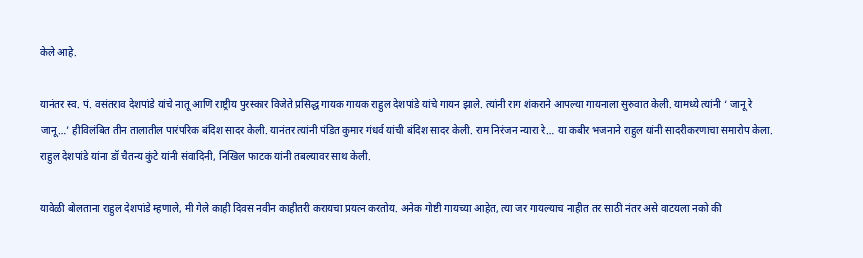केले आहे.

यानंतर स्व. पं. वसंतराव देशपांडे यांचे नातू आणि राष्ट्रीय पुरस्कार विजेते प्रसिद्ध गायक गायक राहुल देशपांडे यांचे गायन झाले. त्यांनी राग शंकराने आपल्या गायनाला सुरुवात केली. यामध्ये त्यांनी ‘ जानू रे जानू…’ हीविलंबित तीन तालातील पारंपरिक बंदिश सादर केली. यानंतर त्यांनी पंडित कुमार गंधर्व यांची बंदिश सादर केली. राम निरंजन न्यारा रे… या कबीर भजनाने राहुल यांनी सादरीकरणाचा समारोप केला. राहुल देशपांडे यांना डॉ चैतन्य कुंटे यांनी संवादिनी, निखिल फाटक यांनी तबल्यावर साथ केली.

यावेळी बोलताना राहुल देशपांडे म्हणाले, मी गेले काही दिवस नवीन काहीतरी करायचा प्रयत्न करतोय. अनेक गोष्टी गायच्या आहेत, त्या जर गायल्याच नाहीत तर साठी नंतर असे वाटयला नको की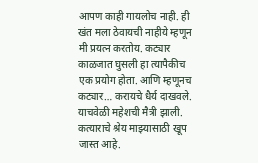आपण काही गायलोच नाही. ही खंत मला ठेवायची नाहीये म्हणून मी प्रयत्न करतोय. कट्यार काळजात घुसली हा त्यापैकीच एक प्रयोग होता. आणि म्हणूनच कट्यार… करायचे धैर्य दाखवले. याचवेळी महेशची मैत्री झाली. कत्याराचे श्रेय माझ्यासाठी खूप जास्त आहे.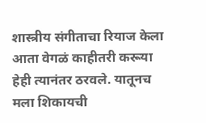शास्त्रीय संगीताचा रियाज केला आता वेगळं काहीतरी करूया हेही त्यानंतर ठरवले. यातूनच मला शिकायची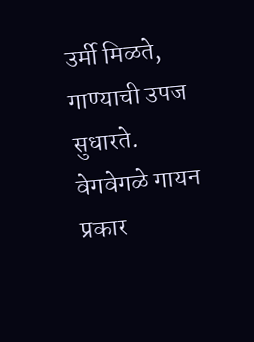उर्मी मिळते, गाण्याची उपज सुधारते. वेगवेगळे गायन प्रकार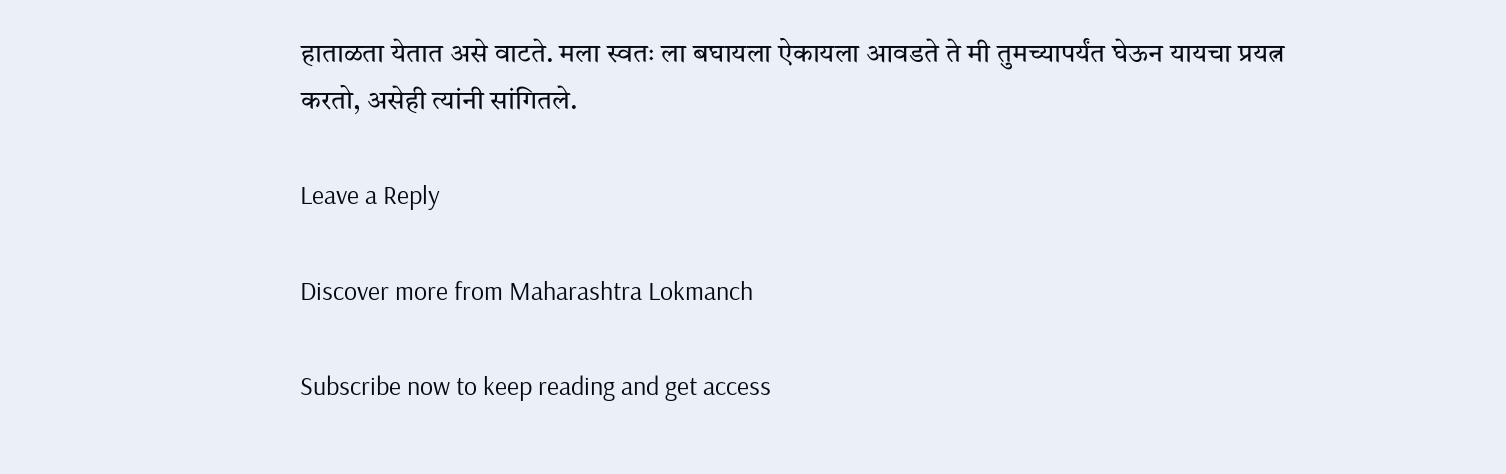हाताळता येतात असे वाटते. मला स्वतः ला बघायला ऐकायला आवडते ते मी तुमच्यापर्यंत घेऊन यायचा प्रयत्न करतो, असेही त्यांनी सांगितले.

Leave a Reply

Discover more from Maharashtra Lokmanch

Subscribe now to keep reading and get access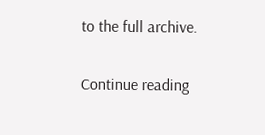to the full archive.

Continue reading